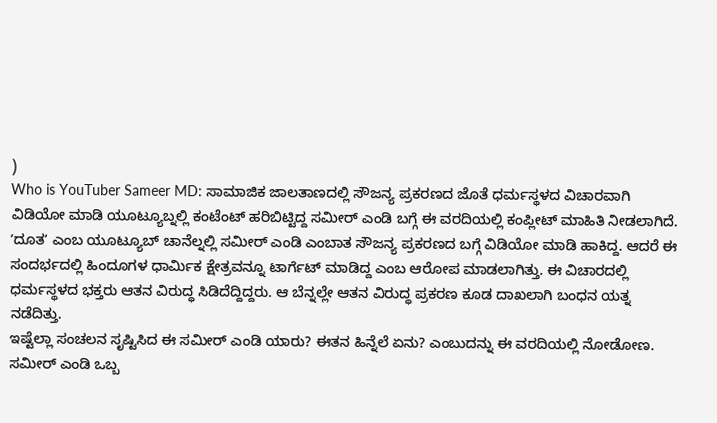)
Who is YouTuber Sameer MD: ಸಾಮಾಜಿಕ ಜಾಲತಾಣದಲ್ಲಿ ಸೌಜನ್ಯ ಪ್ರಕರಣದ ಜೊತೆ ಧರ್ಮಸ್ಥಳದ ವಿಚಾರವಾಗಿ ವಿಡಿಯೋ ಮಾಡಿ ಯೂಟ್ಯೂಬ್ನಲ್ಲಿ ಕಂಟೆಂಟ್ ಹರಿಬಿಟ್ಟಿದ್ದ ಸಮೀರ್ ಎಂಡಿ ಬಗ್ಗೆ ಈ ವರದಿಯಲ್ಲಿ ಕಂಪ್ಲೀಟ್ ಮಾಹಿತಿ ನೀಡಲಾಗಿದೆ.
ʼದೂತʼ ಎಂಬ ಯೂಟ್ಯೂಬ್ ಚಾನೆಲ್ನಲ್ಲಿ ಸಮೀರ್ ಎಂಡಿ ಎಂಬಾತ ಸೌಜನ್ಯ ಪ್ರಕರಣದ ಬಗ್ಗೆ ವಿಡಿಯೋ ಮಾಡಿ ಹಾಕಿದ್ದ. ಆದರೆ ಈ ಸಂದರ್ಭದಲ್ಲಿ ಹಿಂದೂಗಳ ಧಾರ್ಮಿಕ ಕ್ಷೇತ್ರವನ್ನೂ ಟಾರ್ಗೆಟ್ ಮಾಡಿದ್ದ ಎಂಬ ಆರೋಪ ಮಾಡಲಾಗಿತ್ತು. ಈ ವಿಚಾರದಲ್ಲಿ ಧರ್ಮಸ್ಥಳದ ಭಕ್ತರು ಆತನ ವಿರುದ್ಧ ಸಿಡಿದೆದ್ದಿದ್ದರು. ಆ ಬೆನ್ನಲ್ಲೇ ಆತನ ವಿರುದ್ಧ ಪ್ರಕರಣ ಕೂಡ ದಾಖಲಾಗಿ ಬಂಧನ ಯತ್ನ ನಡೆದಿತ್ತು.
ಇಷ್ಟೆಲ್ಲಾ ಸಂಚಲನ ಸೃಷ್ಟಿಸಿದ ಈ ಸಮೀರ್ ಎಂಡಿ ಯಾರು? ಈತನ ಹಿನ್ನೆಲೆ ಏನು? ಎಂಬುದನ್ನು ಈ ವರದಿಯಲ್ಲಿ ನೋಡೋಣ.
ಸಮೀರ್ ಎಂಡಿ ಒಬ್ಬ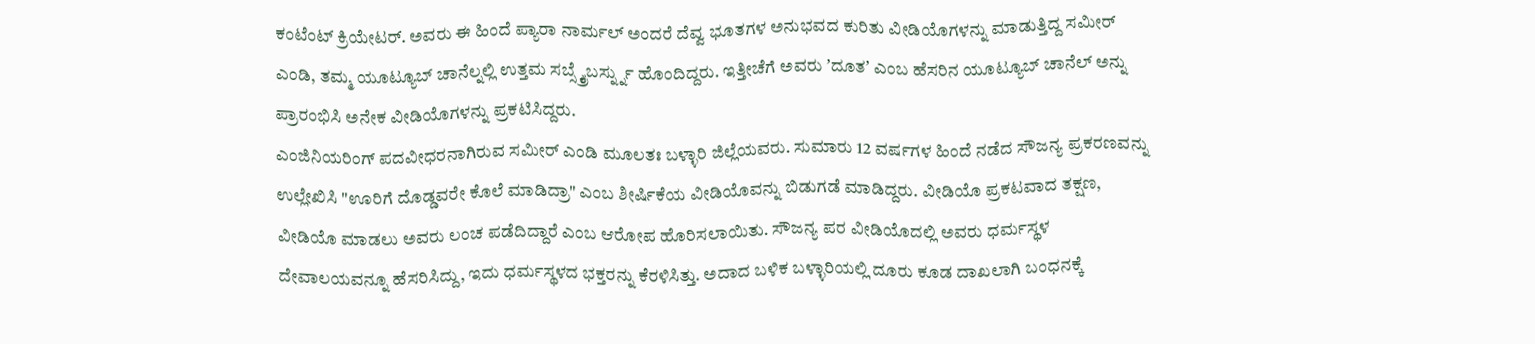ಕಂಟೆಂಟ್ ಕ್ರಿಯೇಟರ್. ಅವರು ಈ ಹಿಂದೆ ಪ್ಯಾರಾ ನಾರ್ಮಲ್ ಅಂದರೆ ದೆವ್ವ ಭೂತಗಳ ಅನುಭವದ ಕುರಿತು ವೀಡಿಯೊಗಳನ್ನು ಮಾಡುತ್ತಿದ್ದ ಸಮೀರ್ ಎಂಡಿ, ತಮ್ಮ ಯೂಟ್ಯೂಬ್ ಚಾನೆಲ್ನಲ್ಲಿ ಉತ್ತಮ ಸಬ್ಸ್ಕ್ರೈಬರ್ಸ್ನ್ನು ಹೊಂದಿದ್ದರು. ಇತ್ತೀಚೆಗೆ ಅವರು ʼದೂತʼ ಎಂಬ ಹೆಸರಿನ ಯೂಟ್ಯೂಬ್ ಚಾನೆಲ್ ಅನ್ನು ಪ್ರಾರಂಭಿಸಿ ಅನೇಕ ವೀಡಿಯೊಗಳನ್ನು ಪ್ರಕಟಿಸಿದ್ದರು.
ಎಂಜಿನಿಯರಿಂಗ್ ಪದವೀಧರನಾಗಿರುವ ಸಮೀರ್ ಎಂಡಿ ಮೂಲತಃ ಬಳ್ಳಾರಿ ಜಿಲ್ಲೆಯವರು. ಸುಮಾರು 12 ವರ್ಷಗಳ ಹಿಂದೆ ನಡೆದ ಸೌಜನ್ಯ ಪ್ರಕರಣವನ್ನು ಉಲ್ಲೇಖಿಸಿ "ಊರಿಗೆ ದೊಡ್ಡವರೇ ಕೊಲೆ ಮಾಡಿದ್ರಾ" ಎಂಬ ಶೀರ್ಷಿಕೆಯ ವೀಡಿಯೊವನ್ನು ಬಿಡುಗಡೆ ಮಾಡಿದ್ದರು. ವೀಡಿಯೊ ಪ್ರಕಟವಾದ ತಕ್ಷಣ, ವೀಡಿಯೊ ಮಾಡಲು ಅವರು ಲಂಚ ಪಡೆದಿದ್ದಾರೆ ಎಂಬ ಆರೋಪ ಹೊರಿಸಲಾಯಿತು. ಸೌಜನ್ಯ ಪರ ವೀಡಿಯೊದಲ್ಲಿ ಅವರು ಧರ್ಮಸ್ಥಳ ದೇವಾಲಯವನ್ನೂ ಹೆಸರಿಸಿದ್ದು, ಇದು ಧರ್ಮಸ್ಥಳದ ಭಕ್ತರನ್ನು ಕೆರಳಿಸಿತ್ತು. ಅದಾದ ಬಳಿಕ ಬಳ್ಳಾರಿಯಲ್ಲಿ ದೂರು ಕೂಡ ದಾಖಲಾಗಿ ಬಂಧನಕ್ಕೆ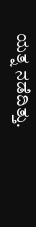ಯತ್ನ ನಡೆದಿತ್ತು.